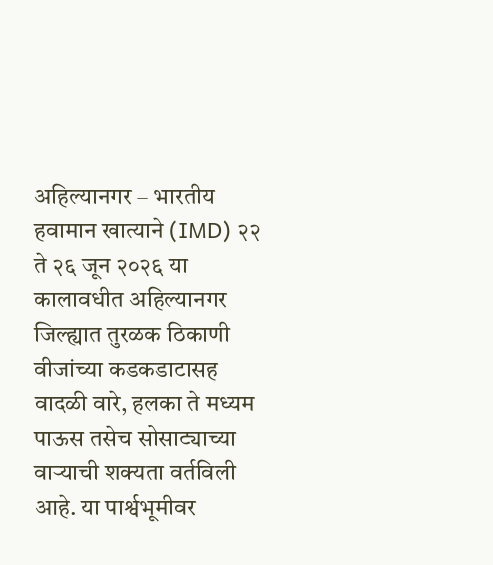अहिल्यानगर – भारतीय हवामान खात्याने (IMD) २२ ते २६ जून २०२६ या कालावधीत अहिल्यानगर जिल्ह्यात तुरळक ठिकाणी वीजांच्या कडकडाटासह वादळी वारे, हलका ते मध्यम पाऊस तसेच सोसाट्याच्या वाऱ्याची शक्यता वर्तविली आहे. या पार्श्वभूमीवर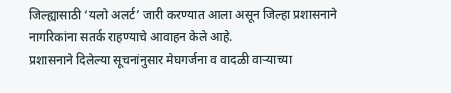जिल्ह्यासाठी ‘यलो अलर्ट’ जारी करण्यात आला असून जिल्हा प्रशासनाने नागरिकांना सतर्क राहण्याचे आवाहन केले आहे.
प्रशासनाने दिलेल्या सूचनांनुसार मेघगर्जना व वादळी वाऱ्याच्या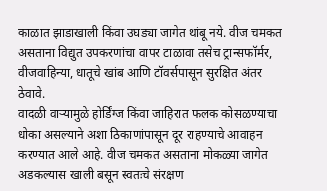काळात झाडाखाली किंवा उघड्या जागेत थांबू नये. वीज चमकत असताना विद्युत उपकरणांचा वापर टाळावा तसेच ट्रान्सफॉर्मर, वीजवाहिन्या, धातूचे खांब आणि टॉवर्सपासून सुरक्षित अंतर ठेवावे.
वादळी वाऱ्यामुळे होर्डिंग्ज किंवा जाहिरात फलक कोसळण्याचा धोका असल्याने अशा ठिकाणांपासून दूर राहण्याचे आवाहन करण्यात आले आहे. वीज चमकत असताना मोकळ्या जागेत अडकल्यास खाली बसून स्वतःचे संरक्षण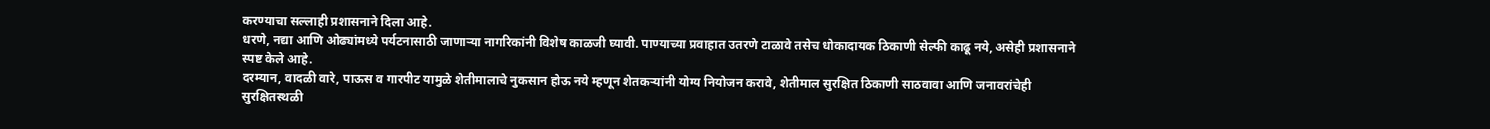करण्याचा सल्लाही प्रशासनाने दिला आहे.
धरणे, नद्या आणि ओढ्यांमध्ये पर्यटनासाठी जाणाऱ्या नागरिकांनी विशेष काळजी घ्यावी. पाण्याच्या प्रवाहात उतरणे टाळावे तसेच धोकादायक ठिकाणी सेल्फी काढू नये, असेही प्रशासनाने स्पष्ट केले आहे.
दरम्यान, वादळी वारे, पाऊस व गारपीट यामुळे शेतीमालाचे नुकसान होऊ नये म्हणून शेतकऱ्यांनी योग्य नियोजन करावे, शेतीमाल सुरक्षित ठिकाणी साठवावा आणि जनावरांचेही सुरक्षितस्थळी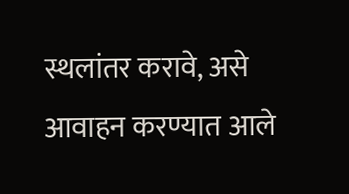स्थलांतर करावे, असे आवाहन करण्यात आले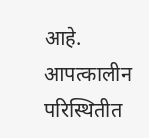आहे.
आपत्कालीन परिस्थितीत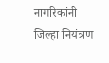नागरिकांनी जिल्हा नियंत्रण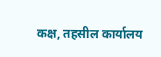कक्ष, तहसील कार्यालय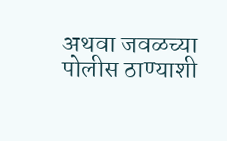अथवा जवळच्या पोलीस ठाण्याशी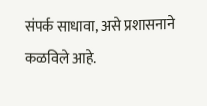संपर्क साधावा, असे प्रशासनाने कळविले आहे.